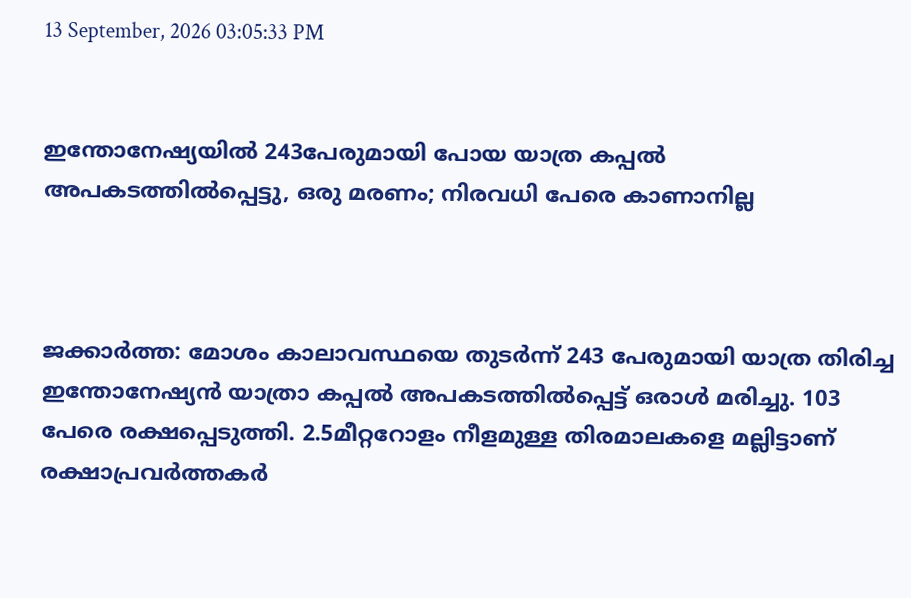13 September, 2026 03:05:33 PM


ഇന്തോനേഷ്യയില്‍ 243പേരുമായി പോയ യാത്ര കപ്പല്‍ അപകടത്തില്‍പ്പെട്ടു, ഒരു മരണം; നിരവധി പേരെ കാണാനില്ല



ജക്കാര്‍ത്ത: മോശം കാലാവസ്ഥയെ തുടര്‍ന്ന് 243 പേരുമായി യാത്ര തിരിച്ച ഇന്തോനേഷ്യന്‍ യാത്രാ കപ്പല്‍ അപകടത്തില്‍പ്പെട്ട് ഒരാള്‍ മരിച്ചു. 103 പേരെ രക്ഷപ്പെടുത്തി. 2.5മീറ്ററോളം നീളമുള്ള തിരമാലകളെ മല്ലിട്ടാണ് രക്ഷാപ്രവര്‍ത്തകര്‍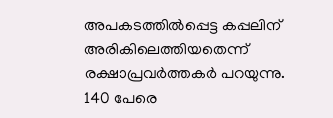അപകടത്തില്‍പ്പെട്ട കപ്പലിന് അരികിലെത്തിയതെന്ന് രക്ഷാപ്രവര്‍ത്തകർ പറയുന്നു. 140 പേരെ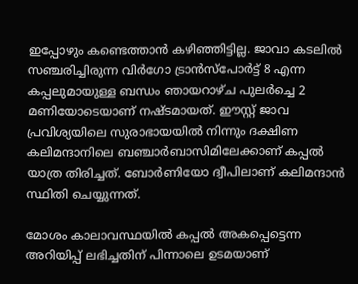ഇപ്പോഴും കണ്ടെത്താന്‍ കഴിഞ്ഞിട്ടില്ല. ജാവാ കടലില്‍ സഞ്ചരിച്ചിരുന്ന വിര്‍ഗോ ട്രാന്‍സ്‌പോര്‍ട്ട് 8 എന്ന കപ്പലുമായുള്ള ബന്ധം ഞായറാഴ്ച പുലര്‍ച്ചെ 2 മണിയോടെയാണ് നഷ്ടമായത്. ഈസ്റ്റ് ജാവ പ്രവിശ്യയിലെ സുരാഭായയില്‍ നിന്നും ദക്ഷിണ കലിമന്ദാനിലെ ബഞ്ചാര്‍ബാസിമിലേക്കാണ് കപ്പല്‍ യാത്ര തിരിച്ചത്. ബോര്‍ണിയോ ദ്വീപിലാണ് കലിമന്ദാന്‍ സ്ഥിതി ചെയ്യുന്നത്.

മോശം കാലാവസ്ഥയില്‍ കപ്പല്‍ അകപ്പെട്ടെന്ന അറിയിപ്പ് ലഭിച്ചതിന് പിന്നാലെ ഉടമയാണ്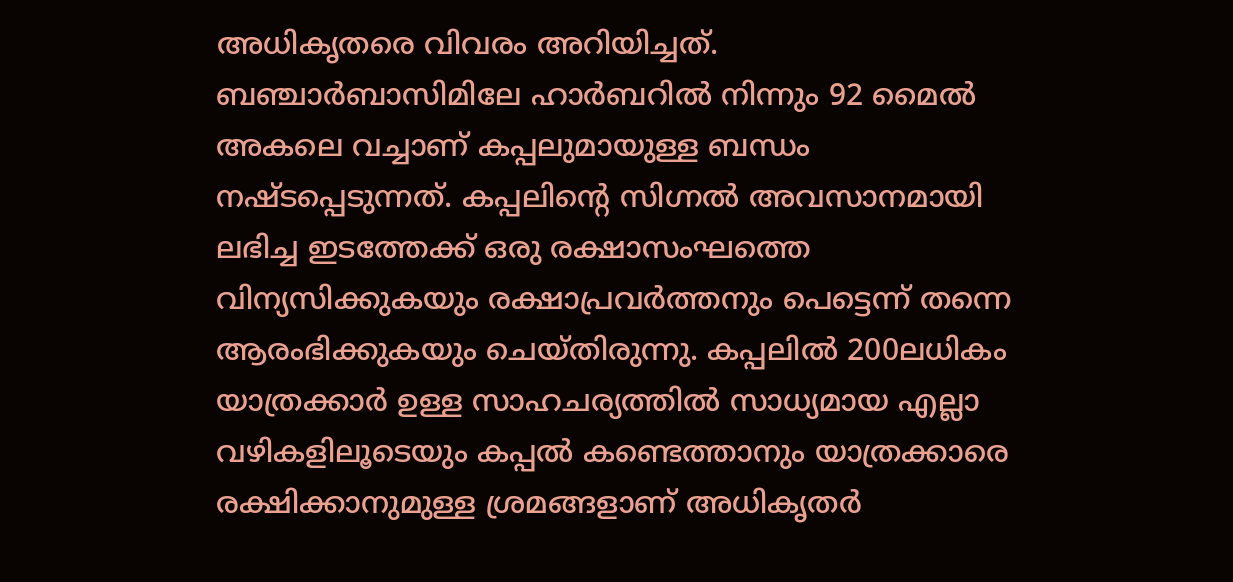അധികൃതരെ വിവരം അറിയിച്ചത്. ബഞ്ചാര്‍ബാസിമിലേ ഹാര്‍ബറില്‍ നിന്നും 92 മൈല്‍ അകലെ വച്ചാണ് കപ്പലുമായുള്ള ബന്ധം നഷ്ടപ്പെടുന്നത്. കപ്പലിന്റെ സിഗ്നല്‍ അവസാനമായി ലഭിച്ച ഇടത്തേക്ക് ഒരു രക്ഷാസംഘത്തെ വിന്യസിക്കുകയും രക്ഷാപ്രവര്‍ത്തനും പെട്ടെന്ന് തന്നെ ആരംഭിക്കുകയും ചെയ്തിരുന്നു. കപ്പലില്‍ 200ലധികം യാത്രക്കാര്‍ ഉള്ള സാഹചര്യത്തില്‍ സാധ്യമായ എല്ലാ വഴികളിലൂടെയും കപ്പല്‍ കണ്ടെത്താനും യാത്രക്കാരെ രക്ഷിക്കാനുമുള്ള ശ്രമങ്ങളാണ് അധികൃതര്‍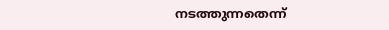നടത്തുന്നതെന്ന്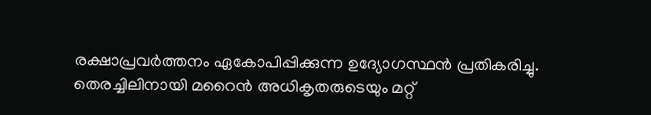രക്ഷാപ്രവര്‍ത്തനം ഏകോപിപ്പിക്കുന്ന ഉദ്യോഗസ്ഥന്‍ പ്രതികരിച്ചു. തെരച്ചിലിനായി മറൈന്‍ അധികൃതരുടെയും മറ്റ്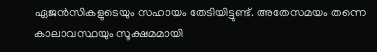ഏജന്‍സികളുടെയും സഹായം തേടിയിട്ടുണ്ട്. അതേസമയം തന്നെ കാലാവസ്ഥയും സൂക്ഷമമായി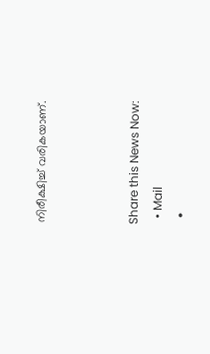നിരീക്ഷിച്ച് വരികയാണ്.



Share this News Now:
  • Mail
  •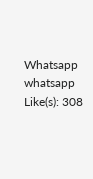Whatsapp whatsapp
Like(s): 308